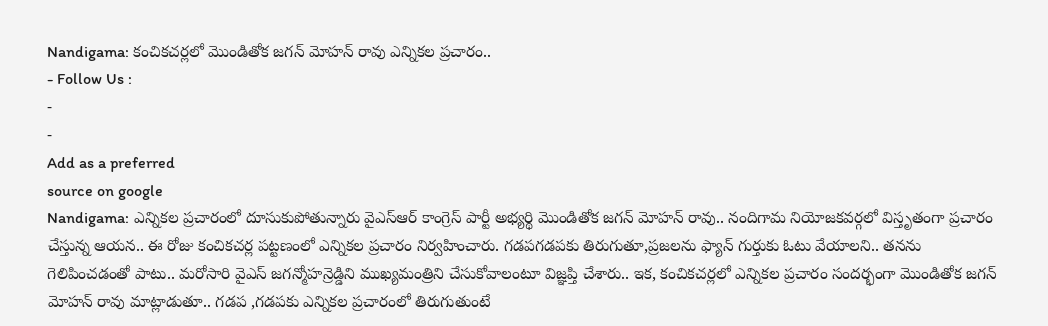Nandigama: కంచికచర్లలో మొండితోక జగన్ మోహన్ రావు ఎన్నికల ప్రచారం..
- Follow Us :
-
-
Add as a preferred
source on google
Nandigama: ఎన్నికల ప్రచారంలో దూసుకుపోతున్నారు వైఎస్ఆర్ కాంగ్రెస్ పార్టీ అభ్యర్థి మొండితోక జగన్ మోహన్ రావు.. నందిగామ నియోజకవర్గలో విస్తృతంగా ప్రచారం చేస్తున్న ఆయన.. ఈ రోజు కంచికచర్ల పట్టణంలో ఎన్నికల ప్రచారం నిర్వహించారు. గడపగడపకు తిరుగుతూ,ప్రజలను ఫ్యాన్ గుర్తుకు ఓటు వేయాలని.. తనను గెలిపించడంతో పాటు.. మరోసారి వైఎస్ జగన్మోహన్రెడ్డిని ముఖ్యమంత్రిని చేసుకోవాలంటూ విజ్ఞప్తి చేశారు.. ఇక, కంచికచర్లలో ఎన్నికల ప్రచారం సందర్భంగా మొండితోక జగన్ మోహన్ రావు మాట్లాడుతూ.. గడప ,గడపకు ఎన్నికల ప్రచారంలో తిరుగుతుంటే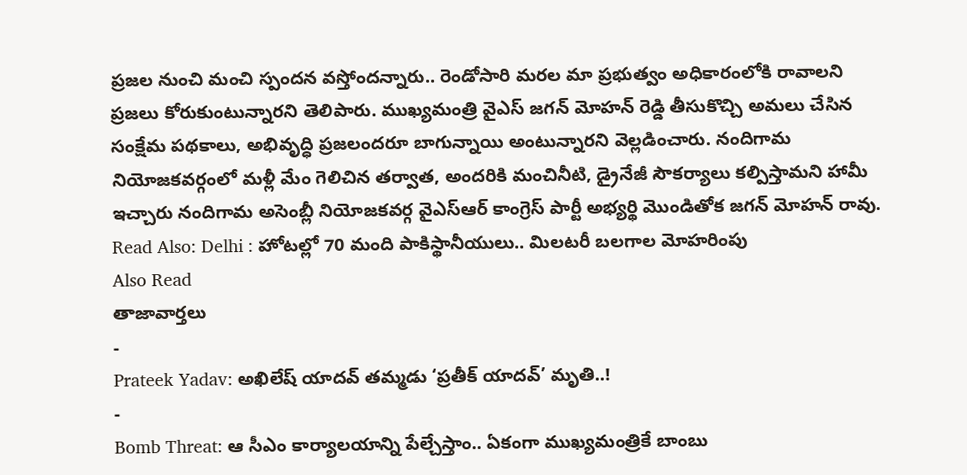ప్రజల నుంచి మంచి స్పందన వస్తోందన్నారు.. రెండోసారి మరల మా ప్రభుత్వం అధికారంలోకి రావాలని ప్రజలు కోరుకుంటున్నారని తెలిపారు. ముఖ్యమంత్రి వైఎస్ జగన్ మోహన్ రెడ్డి తీసుకొచ్చి అమలు చేసిన సంక్షేమ పథకాలు, అభివృద్ధి ప్రజలందరూ బాగున్నాయి అంటున్నారని వెల్లడించారు. నందిగామ నియోజకవర్గంలో మళ్లీ మేం గెలిచిన తర్వాత, అందరికి మంచినీటి, డ్రైనేజీ సౌకర్యాలు కల్పిస్తామని హామీ ఇచ్చారు నందిగామ అసెంబ్లీ నియోజకవర్గ వైఎస్ఆర్ కాంగ్రెస్ పార్టీ అభ్యర్థి మొండితోక జగన్ మోహన్ రావు.
Read Also: Delhi : హోటల్లో 70 మంది పాకిస్థానీయులు.. మిలటరీ బలగాల మోహరింపు
Also Read
తాజావార్తలు
-
Prateek Yadav: అఖిలేష్ యాదవ్ తమ్మడు ‘ప్రతీక్ యాదవ్’ మృతి..!
-
Bomb Threat: ఆ సీఎం కార్యాలయాన్ని పేల్చేస్తాం.. ఏకంగా ముఖ్యమంత్రికే బాంబు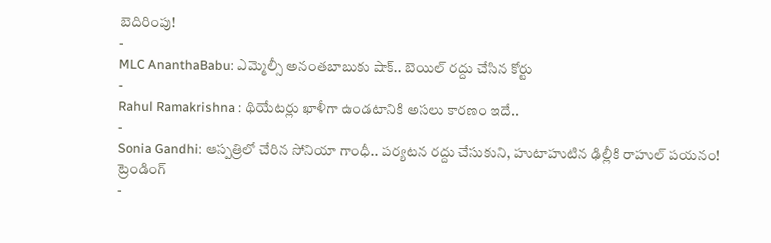బెదిరింపు!
-
MLC AnanthaBabu: ఎమ్మెల్సీ అనంతబాబుకు షాక్.. బెయిల్ రద్దు చేసిన కోర్టు
-
Rahul Ramakrishna : థియేటర్లు ఖాళీగా ఉండటానికి అసలు కారణం ఇదే..
-
Sonia Gandhi: ఆస్పత్రిలో చేరిన సోనియా గాంధీ.. పర్యటన రద్దు చేసుకుని, హుటాహుటిన ఢిల్లీకి రాహుల్ పయనం!
ట్రెండింగ్
-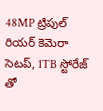48MP ట్రిపుల్ రియర్ కెమెరా సెటప్, 1TB స్టోరేజ్ తో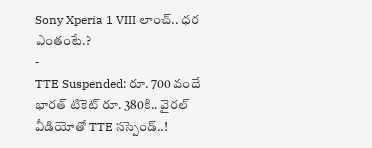Sony Xperia 1 VIII లాంచ్.. ధర ఎంతంటే.?
-
TTE Suspended: రూ. 700 వందే భారత్ టికెట్ రూ. 380కి.. వైరల్ వీడియోతో TTE సస్పెండ్..!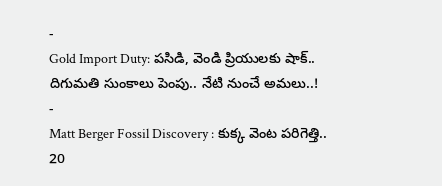-
Gold Import Duty: పసిడి, వెండి ప్రియులకు షాక్.. దిగుమతి సుంకాలు పెంపు.. నేటి నుంచే అమలు..!
-
Matt Berger Fossil Discovery : కుక్క వెంట పరిగెత్తి.. 20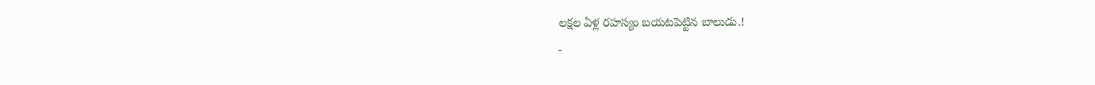లక్షల ఏళ్ల రహస్యం బయటపెట్టిన బాలుడు.!
-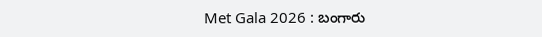Met Gala 2026 : బంగారు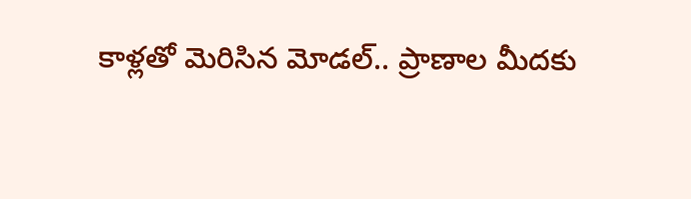కాళ్లతో మెరిసిన మోడల్.. ప్రాణాల మీదకు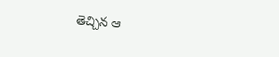తెచ్చిన ఆ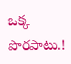ఒక్క పొరపాటు.!